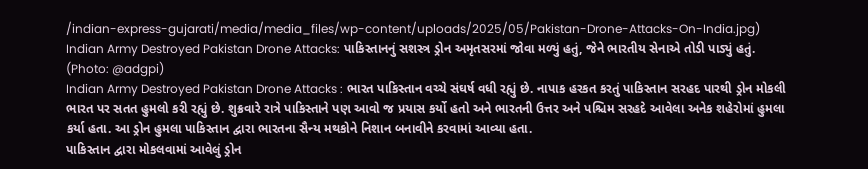/indian-express-gujarati/media/media_files/wp-content/uploads/2025/05/Pakistan-Drone-Attacks-On-India.jpg)
Indian Army Destroyed Pakistan Drone Attacks: પાકિસ્તાનનું સશસ્ત્ર ડ્રોન અમૃતસરમાં જોવા મળ્યું હતું, જેને ભારતીય સેનાએ તોડી પાડ્યું હતું. (Photo: @adgpi)
Indian Army Destroyed Pakistan Drone Attacks : ભારત પાકિસ્તાન વચ્ચે સંઘર્ષ વધી રહ્યું છે. નાપાક હરકત કરતું પાકિસ્તાન સરહદ પારથી ડ્રોન મોકલી ભારત પર સતત હુમલો કરી રહ્યું છે. શુક્રવારે રાત્રે પાકિસ્તાને પણ આવો જ પ્રયાસ કર્યો હતો અને ભારતની ઉત્તર અને પશ્ચિમ સરહદે આવેલા અનેક શહેરોમાં હુમલા કર્યા હતા. આ ડ્રોન હુમલા પાકિસ્તાન દ્વારા ભારતના સૈન્ય મથકોને નિશાન બનાવીને કરવામાં આવ્યા હતા.
પાકિસ્તાન દ્વારા મોકલવામાં આવેલું ડ્રોન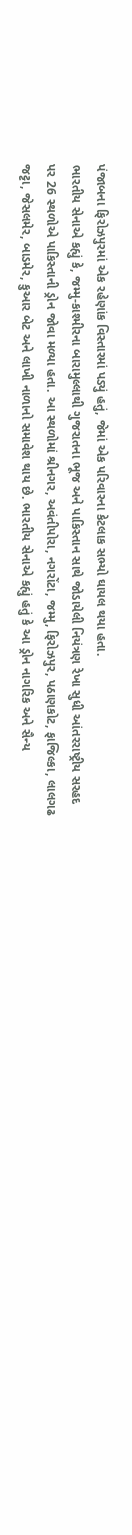પંજાબના ફિરોઝપુરમાં એક રહેણાંક વિસ્તારમાં પડ્યું હતું, જેમાં એક પરિવારના કેટલાક સભ્યો ઘાયલ થયા હતા.
ભારતીય સેનાએ કહ્યું કે, જમ્મુ-કાશ્મીરના બારામુલ્લાથી ગુજરાતના ભૂજ અને પાકિસ્તાન સાથે જોડાયેલી નિયંત્રણ રેખા સુધી આંતરરાષ્ટ્રીય સરહદ પર 26 સ્થળોએ પાકિસ્તાની ડ્રોન જોવા મળ્યા હતા. આ સ્થળોમાં શ્રીનગર, અવંતીપોરા, નગરોંટા, જમ્મુ, ફિરોઝપુર, પઠાણકોટ, ફાજિલ્કા, લાલગઢ જટ્ટા, જેસલમેર, બાડમેર, કુઆર બેટ અને લાખી નાળાનો સમાવેશ થાય છે. ભારતીય સેનાએ કહ્યું હતું કે આ ડ્રોન નાગરિક અને સૈન્ય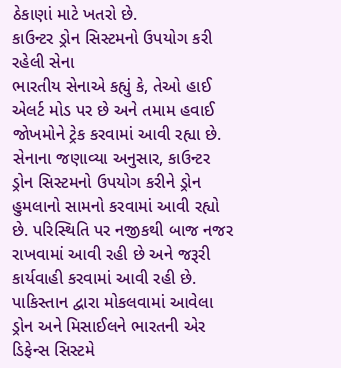ઠેકાણાં માટે ખતરો છે.
કાઉન્ટર ડ્રોન સિસ્ટમનો ઉપયોગ કરી રહેલી સેના
ભારતીય સેનાએ કહ્યું કે, તેઓ હાઈ એલર્ટ મોડ પર છે અને તમામ હવાઈ જોખમોને ટ્રેક કરવામાં આવી રહ્યા છે. સેનાના જણાવ્યા અનુસાર, કાઉન્ટર ડ્રોન સિસ્ટમનો ઉપયોગ કરીને ડ્રોન હુમલાનો સામનો કરવામાં આવી રહ્યો છે. પરિસ્થિતિ પર નજીકથી બાજ નજર રાખવામાં આવી રહી છે અને જરૂરી કાર્યવાહી કરવામાં આવી રહી છે. પાકિસ્તાન દ્વારા મોકલવામાં આવેલા ડ્રોન અને મિસાઈલને ભારતની એર ડિફેન્સ સિસ્ટમે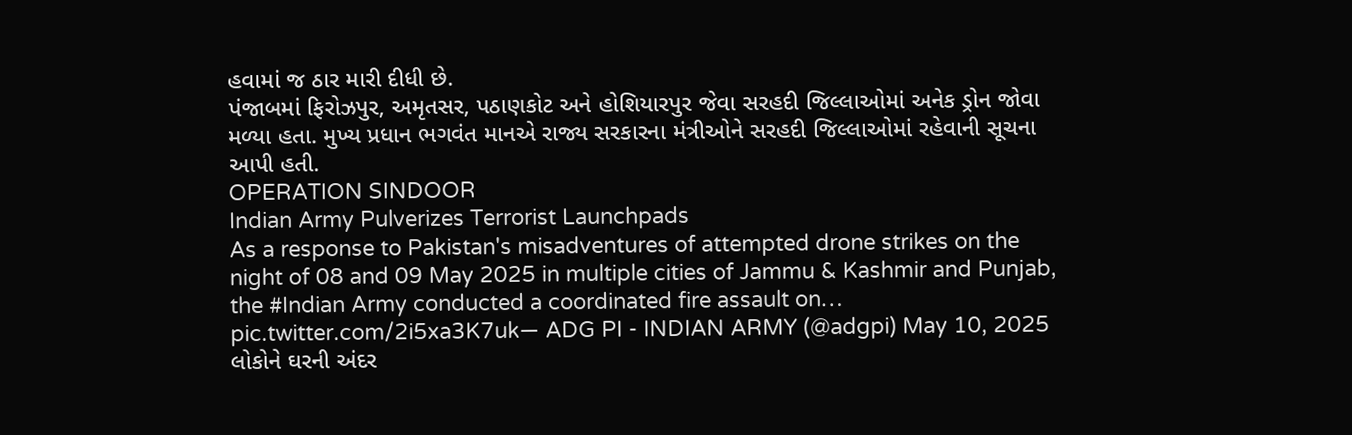હવામાં જ ઠાર મારી દીધી છે.
પંજાબમાં ફિરોઝપુર, અમૃતસર, પઠાણકોટ અને હોશિયારપુર જેવા સરહદી જિલ્લાઓમાં અનેક ડ્રોન જોવા મળ્યા હતા. મુખ્ય પ્રધાન ભગવંત માનએ રાજ્ય સરકારના મંત્રીઓને સરહદી જિલ્લાઓમાં રહેવાની સૂચના આપી હતી.
OPERATION SINDOOR
Indian Army Pulverizes Terrorist Launchpads
As a response to Pakistan's misadventures of attempted drone strikes on the night of 08 and 09 May 2025 in multiple cities of Jammu & Kashmir and Punjab, the #Indian Army conducted a coordinated fire assault on… pic.twitter.com/2i5xa3K7uk— ADG PI - INDIAN ARMY (@adgpi) May 10, 2025
લોકોને ઘરની અંદર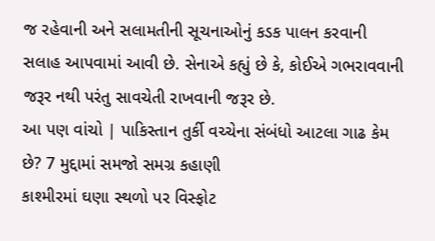જ રહેવાની અને સલામતીની સૂચનાઓનું કડક પાલન કરવાની સલાહ આપવામાં આવી છે. સેનાએ કહ્યું છે કે, કોઈએ ગભરાવવાની જરૂર નથી પરંતુ સાવચેતી રાખવાની જરૂર છે.
આ પણ વાંચો | પાકિસ્તાન તુર્કી વચ્ચેના સંબંધો આટલા ગાઢ કેમ છે? 7 મુદ્દામાં સમજો સમગ્ર કહાણી
કાશ્મીરમાં ઘણા સ્થળો પર વિસ્ફોટ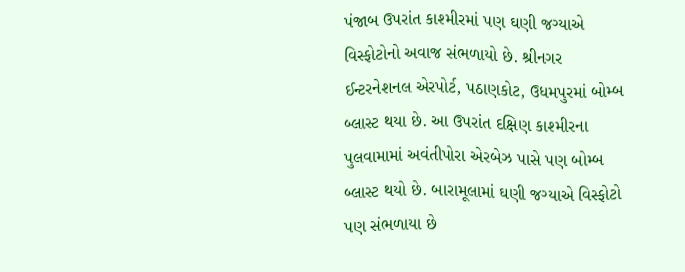પંજાબ ઉપરાંત કાશ્મીરમાં પણ ઘણી જગ્યાએ વિસ્ફોટોનો અવાજ સંભળાયો છે. શ્રીનગર ઈન્ટરનેશનલ એરપોર્ટ, પઠાણકોટ, ઉધમપુરમાં બોમ્બ બ્લાસ્ટ થયા છે. આ ઉપરાંત દક્ષિણ કાશ્મીરના પુલવામામાં અવંતીપોરા એરબેઝ પાસે પણ બોમ્બ બ્લાસ્ટ થયો છે. બારામૂલામાં ઘણી જગ્યાએ વિસ્ફોટો પણ સંભળાયા છે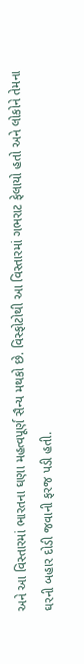અને આ વિસ્તારમાં ભારતના ઘણા મહત્વપૂર્ણ સૈન્ય મથકો છે. વિસ્ફોટોથી આ વિસ્તારમાં ગભરાટ ફેલાયો હતો અને લોકોને તેમના ઘરની બહાર દોડી જવાની ફરજ પડી હતી.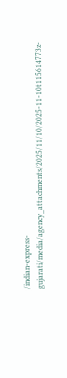/indian-express-gujarati/media/agency_attachments/2025/11/10/2025-11-10t115614773z-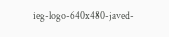ieg-logo-640x480-javed-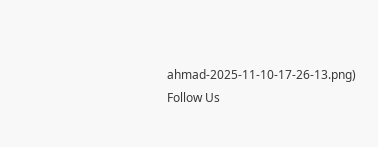ahmad-2025-11-10-17-26-13.png)
Follow Us